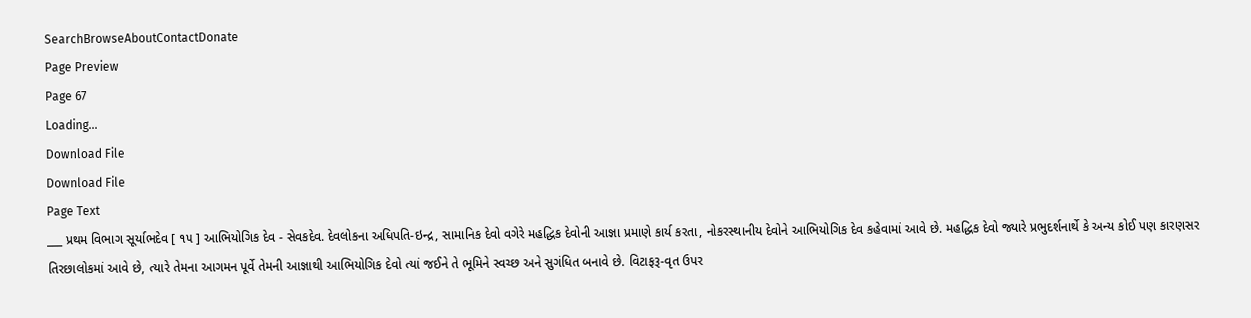SearchBrowseAboutContactDonate
Page Preview
Page 67
Loading...
Download File
Download File
Page Text
___ પ્રથમ વિભાગ સૂર્યાભદેવ [ ૧૫ ] આભિયોગિક દેવ - સેવકદેવ. દેવલોકના અધિપતિ-ઇન્દ્ર, સામાનિક દેવો વગેરે મહદ્ધિક દેવોની આજ્ઞા પ્રમાણે કાર્ય કરતા, નોકરસ્થાનીય દેવોને આભિયોગિક દેવ કહેવામાં આવે છે. મહદ્ધિક દેવો જ્યારે પ્રભુદર્શનાર્થે કે અન્ય કોઈ પણ કારણસર તિરછાલોકમાં આવે છે, ત્યારે તેમના આગમન પૂર્વે તેમની આજ્ઞાથી આભિયોગિક દેવો ત્યાં જઈને તે ભૂમિને સ્વચ્છ અને સુગંધિત બનાવે છે. વિટાફરૂ-વૃત ઉપર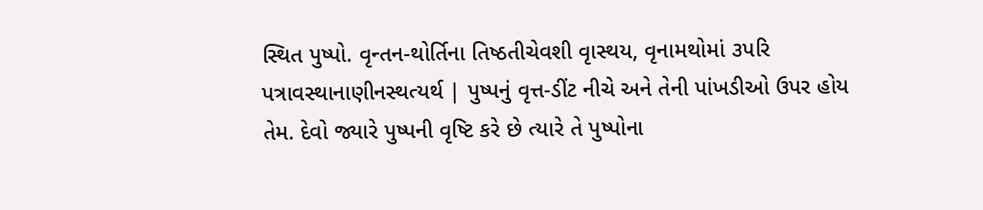સ્થિત પુષ્પો. વૃન્તન-થોર્તિના તિષ્ઠતીચેવશી વૃાસ્થય, વૃનામથોમાં ૩પરિ પત્રાવસ્થાનાણીનસ્થત્યર્થ | પુષ્પનું વૃત્ત-ડીંટ નીચે અને તેની પાંખડીઓ ઉપર હોય તેમ. દેવો જ્યારે પુષ્પની વૃષ્ટિ કરે છે ત્યારે તે પુષ્પોના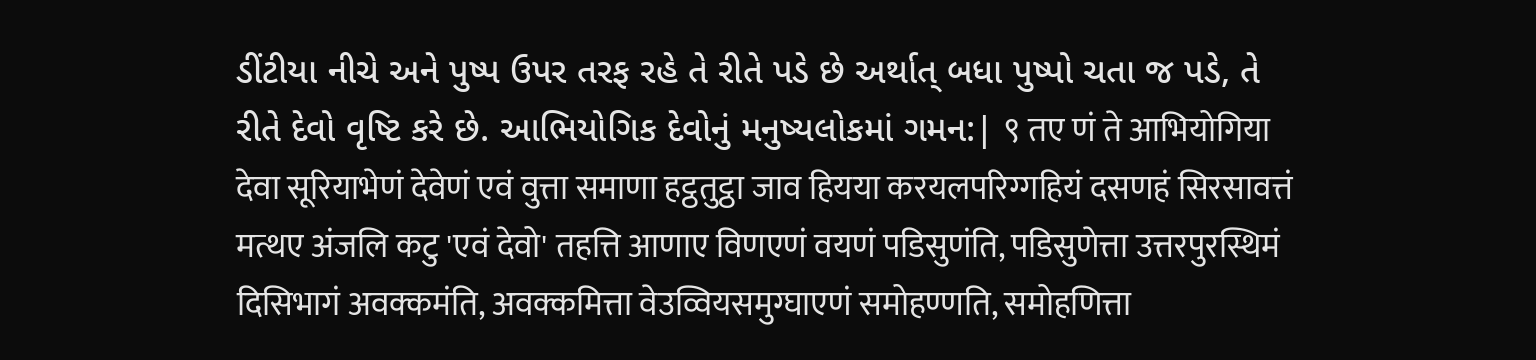ડીંટીયા નીચે અને પુષ્પ ઉપર તરફ રહે તે રીતે પડે છે અર્થાત્ બધા પુષ્પો ચતા જ પડે, તે રીતે દેવો વૃષ્ટિ કરે છે. આભિયોગિક દેવોનું મનુષ્યલોકમાં ગમન:| ९ तए णं ते आभियोगिया देवा सूरियाभेणं देवेणं एवं वुत्ता समाणा हट्ठतुट्ठा जाव हियया करयलपरिग्गहियं दसणहं सिरसावत्तं मत्थए अंजलि कटु 'एवं देवो' तहत्ति आणाए विणएणं वयणं पडिसुणंति, पडिसुणेत्ता उत्तरपुरस्थिमं दिसिभागं अवक्कमंति, अवक्कमित्ता वेउव्वियसमुग्घाएणं समोहण्णति, समोहणित्ता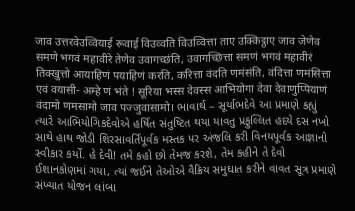जाव उत्तरवेउव्वियाई रूवाई विउव्वति विउव्वित्ता ताए उक्किट्ठाए जाव जेणेव समणे भगवं महावीरे तेणेव उवागच्छंति, उवागच्छित्ता समणं भगवं महावीरं तिक्खुत्तो आयाहिणं पयाहिणं करति, करित्ता वंदति णमंसंति, वंदित्ता णमंसित्ता एवं वयासी- अम्हे णं भंते ! सूरिया भस्स देवस्स आभियोगा देवा देवाणुप्पियाणं वंदामो णमसामो जाव पज्जुवासामो। ભાવાર્થ – સૂર્યાભદેવે આ પ્રમાણે કહ્યું ત્યારે આભિયોગિકદેવોએ હર્ષિત સંતુષ્ટિત થયા યાવતુ પ્રફુલ્લિત હદયે દસ નખો સાથે હાથ જોડી શિરસાવર્તિપૂર્વક મસ્તક પર અંજલિ કરી વિનયપૂર્વક આજ્ઞાનો સ્વીકાર કર્યો. હે દેવી! તમે કહો છો તેમજ કરશે, તેમ કહીને તે દેવો ઈશાનકોણમાં ગયા, ત્યાં જઈને તેઓએ વૈક્રિય સમુઘાત કરીને વાવત સૂત્ર પ્રમાણે સંખ્યાત યોજન લાંબા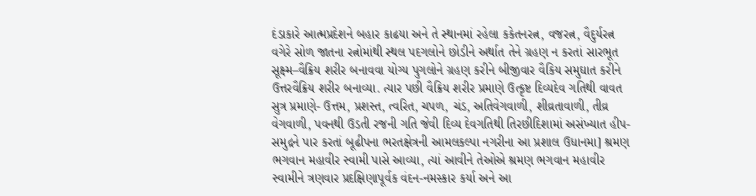દંડાકારે આત્મપ્રદેશને બહાર કાઢયા અને તે સ્થાનમાં રહેલા કકેતનરત્ન, વજરત્ન, વૈદુર્યરત્ન વગેરે સોળ જાતના રત્નોમાંથી સ્થલ પદગલોને છોડીને અર્થાત તેને ગ્રહણ ન કરતાં સારભૂત સૂક્ષ્મ–વૈક્રિય શરીર બનાવવા યોગ્ય પુગલોને ગ્રહણ કરીને બીજીવાર વૈકિય સમુઘાત કરીને ઉત્તરવૈક્રિય શરીર બનાવ્યા. ત્યાર પછી વૈક્રિય શરીર પ્રમાણે ઉત્કૃષ્ટ દિવ્યદેવ ગતિથી વાવત સુત્ર પ્રમાણે- ઉત્તમ, પ્રશસ્ત, ત્વરિત, ચપળ, ચંડ, અતિવેગવાળી, શીવ્રતાવાળી, તીવ્ર વેગવાળી, પવનથી ઉડતી રજની ગતિ જેવી દિવ્ય દેવગતિથી તિરછીદિશામાં અસંખ્યાત હીપ-સમુદ્રને પાર કરતાં બૂઢીપના ભરતક્ષેત્રની આમલકલ્પા નગરીના આ પ્રશાલ ઉધાનમા] શ્રમણ ભગવાન મહાવીર સ્વામી પાસે આવ્યા, ત્યાં આવીને તેઓએ શ્રમણ ભગવાન મહાવીર સ્વામીને ત્રણવાર પ્રદક્ષિણાપૂર્વક વંદન-નમસ્કાર કર્યા અને આ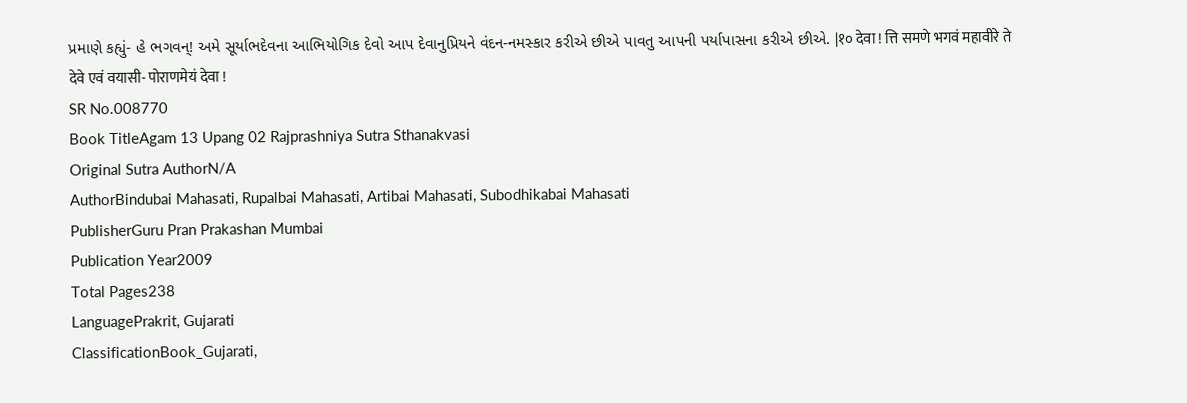પ્રમાણે કહ્યું- હે ભગવન્! અમે સૂર્યાભદેવના આભિયોગિક દેવો આપ દેવાનુપ્રિયને વંદન-નમસ્કાર કરીએ છીએ પાવતુ આપની પર્યાપાસના કરીએ છીએ. |१० देवा ! त्ति समणे भगवं महावीरे ते देवे एवं वयासी- पोराणमेयं देवा !
SR No.008770
Book TitleAgam 13 Upang 02 Rajprashniya Sutra Sthanakvasi
Original Sutra AuthorN/A
AuthorBindubai Mahasati, Rupalbai Mahasati, Artibai Mahasati, Subodhikabai Mahasati
PublisherGuru Pran Prakashan Mumbai
Publication Year2009
Total Pages238
LanguagePrakrit, Gujarati
ClassificationBook_Gujarati,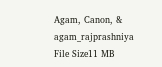Agam, Canon, & agam_rajprashniya
File Size11 MB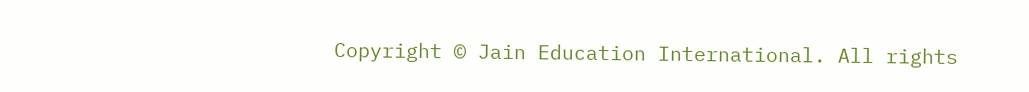Copyright © Jain Education International. All rights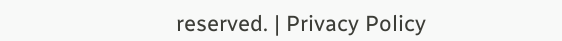reserved. | Privacy Policy